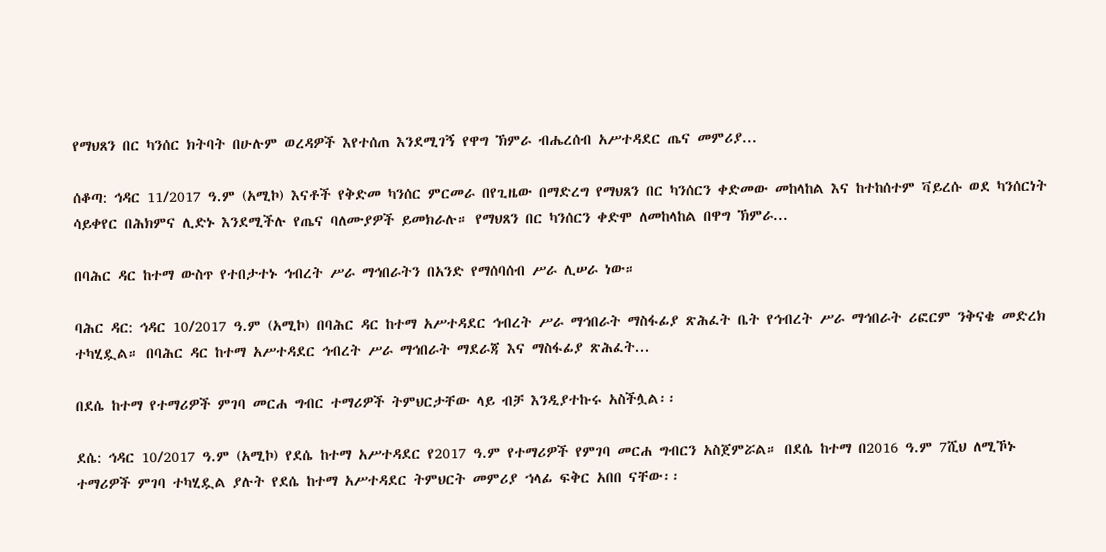የማህጸን በር ካንሰር ክትባት በሁሉም ወረዳዎች እየተሰጠ እንደሚገኝ የዋግ ኽምራ ብሔረሰብ አሥተዳደር ጤና መምሪያ...

ሰቆጣ: ኅዳር 11/2017 ዓ.ም (አሚኮ) እናቶች የቅድመ ካንሰር ምርመራ በየጊዜው በማድረግ የማህጸን በር ካንሰርን ቀድመው መከላከል እና ከተከሰተም ቫይረሱ ወደ ካንሰርነት ሳይቀየር በሕክምና ሊድኑ እንደሚችሉ የጤና ባለሙያዎች ይመክራሉ። የማህጸን በር ካንሰርን ቀድሞ ለመከላከል በዋግ ኽምራ...

በባሕር ዳር ከተማ ውስጥ የተበታተኑ ኅብረት ሥራ ማኅበራትን በአንድ የማሰባሰብ ሥራ ሊሠራ ነው።

ባሕር ዳር: ኅዳር 10/2017 ዓ.ም (አሚኮ) በባሕር ዳር ከተማ አሥተዳደር ኅብረት ሥራ ማኅበራት ማስፋፊያ ጽሕፈት ቤት የኅብረት ሥራ ማኅበራት ሪፎርም ንቅናቄ መድረክ ተካሂዷል። በባሕር ዳር ከተማ አሥተዳደር ኅብረት ሥራ ማኅበራት ማደራጃ እና ማስፋፊያ ጽሕፈት...

በደሴ ከተማ የተማሪዎች ምገባ መርሐ ግብር ተማሪዎች ትምህርታቸው ላይ ብቻ እንዲያተኩሩ አስችሏል፡፡

ደሴ: ኅዳር 10/2017 ዓ.ም (አሚኮ) የደሴ ከተማ አሥተዳደር የ2017 ዓ.ም የተማሪዎች የምገባ መርሐ ግብርን አስጀምሯል። በደሴ ከተማ በ2016 ዓ.ም 7ሺህ ለሚኾኑ ተማሪዎች ምገባ ተካሂዷል ያሉት የደሴ ከተማ አሥተዳደር ትምህርት መምሪያ ኀላፊ ፍቅር አበበ ናቸው፡፡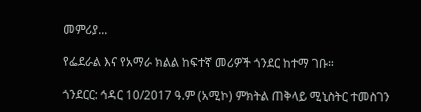መምሪያ...

የፌደራል እና የአማራ ክልል ከፍተኛ መሪዎች ጎንደር ከተማ ገቡ።

ጎንደርር: ኅዳር 10/2017 ዓ.ም (አሚኮ) ምክትል ጠቅላይ ሚኒስትር ተመስገን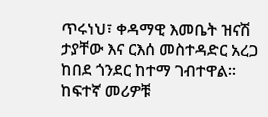ጥሩነህ፣ ቀዳማዊ እመቤት ዝናሽ ታያቸው እና ርእሰ መስተዳድር አረጋ ከበደ ጎንደር ከተማ ገብተዋል። ከፍተኛ መሪዎቹ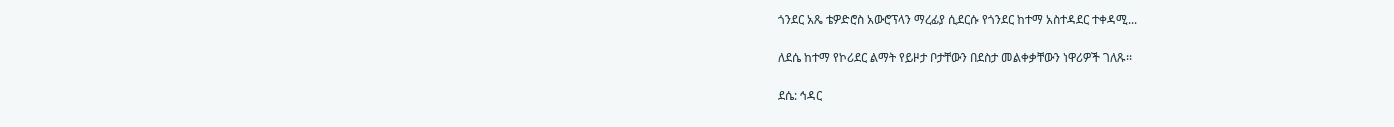ጎንደር አጼ ቴዎድሮስ አውሮፕላን ማረፊያ ሲደርሱ የጎንደር ከተማ አስተዳደር ተቀዳሚ...

ለደሴ ከተማ የኮሪደር ልማት የይዞታ ቦታቸውን በደስታ መልቀቃቸውን ነዋሪዎች ገለጹ፡፡

ደሴ: ኅዳር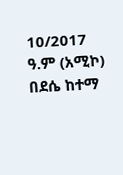10/2017 ዓ.ም (አሚኮ) በደሴ ከተማ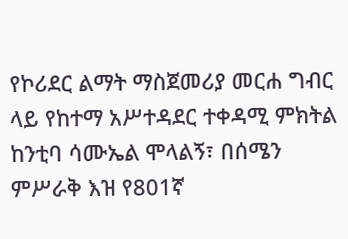የኮሪደር ልማት ማስጀመሪያ መርሐ ግብር ላይ የከተማ አሥተዳደር ተቀዳሚ ምክትል ከንቲባ ሳሙኤል ሞላልኝ፣ በሰሜን ምሥራቅ እዝ የ801ኛ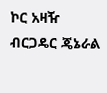ኮር አዛዥ ብርጋዴር ጄኔራል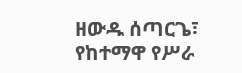ዘውዱ ሰጣርጌ፣ የከተማዋ የሥራ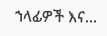ኀላፊዎች እና...